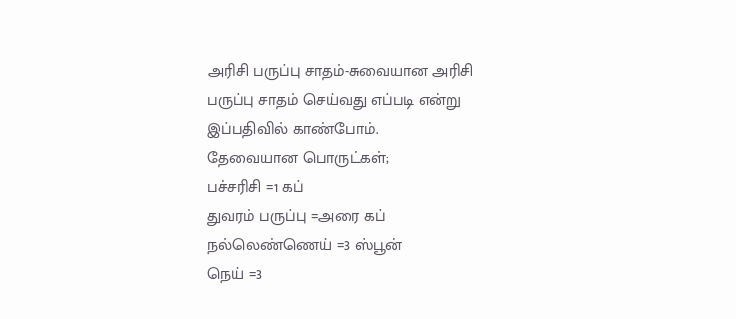அரிசி பருப்பு சாதம்-சுவையான அரிசி பருப்பு சாதம் செய்வது எப்படி என்று இப்பதிவில் காண்போம்.
தேவையான பொருட்கள்;
பச்சரிசி =1 கப்
துவரம் பருப்பு =அரை கப்
நல்லெண்ணெய் =3 ஸ்பூன்
நெய் =3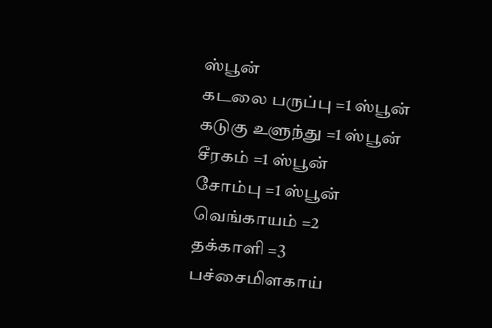ஸ்பூன்
கடலை பருப்பு =1 ஸ்பூன்
கடுகு உளுந்து =1 ஸ்பூன்
சீரகம் =1 ஸ்பூன்
சோம்பு =1 ஸ்பூன்
வெங்காயம் =2
தக்காளி =3
பச்சைமிளகாய்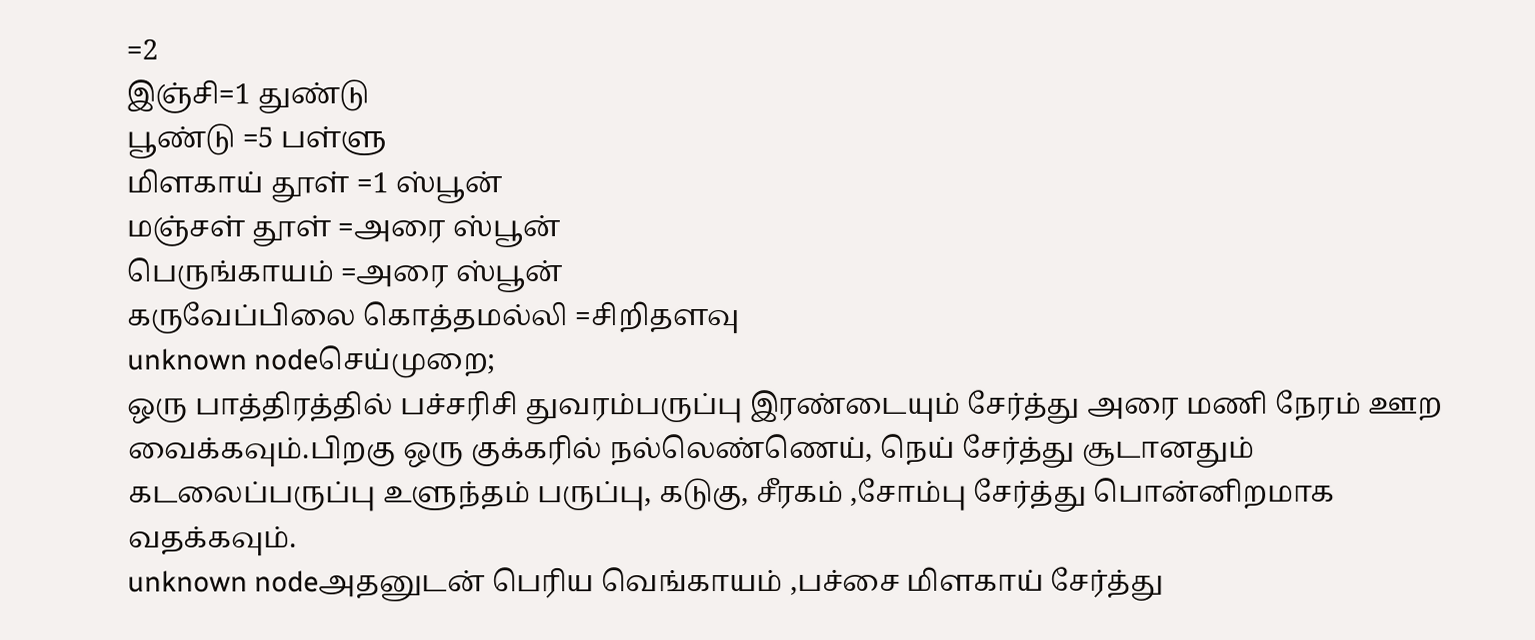=2
இஞ்சி=1 துண்டு
பூண்டு =5 பள்ளு
மிளகாய் தூள் =1 ஸ்பூன்
மஞ்சள் தூள் =அரை ஸ்பூன்
பெருங்காயம் =அரை ஸ்பூன்
கருவேப்பிலை கொத்தமல்லி =சிறிதளவு
unknown nodeசெய்முறை;
ஒரு பாத்திரத்தில் பச்சரிசி துவரம்பருப்பு இரண்டையும் சேர்த்து அரை மணி நேரம் ஊற வைக்கவும்.பிறகு ஒரு குக்கரில் நல்லெண்ணெய், நெய் சேர்த்து சூடானதும் கடலைப்பருப்பு உளுந்தம் பருப்பு, கடுகு, சீரகம் ,சோம்பு சேர்த்து பொன்னிறமாக வதக்கவும்.
unknown nodeஅதனுடன் பெரிய வெங்காயம் ,பச்சை மிளகாய் சேர்த்து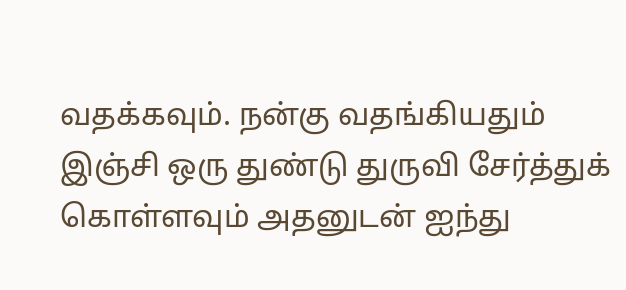வதக்கவும். நன்கு வதங்கியதும் இஞ்சி ஒரு துண்டு துருவி சேர்த்துக் கொள்ளவும் அதனுடன் ஐந்து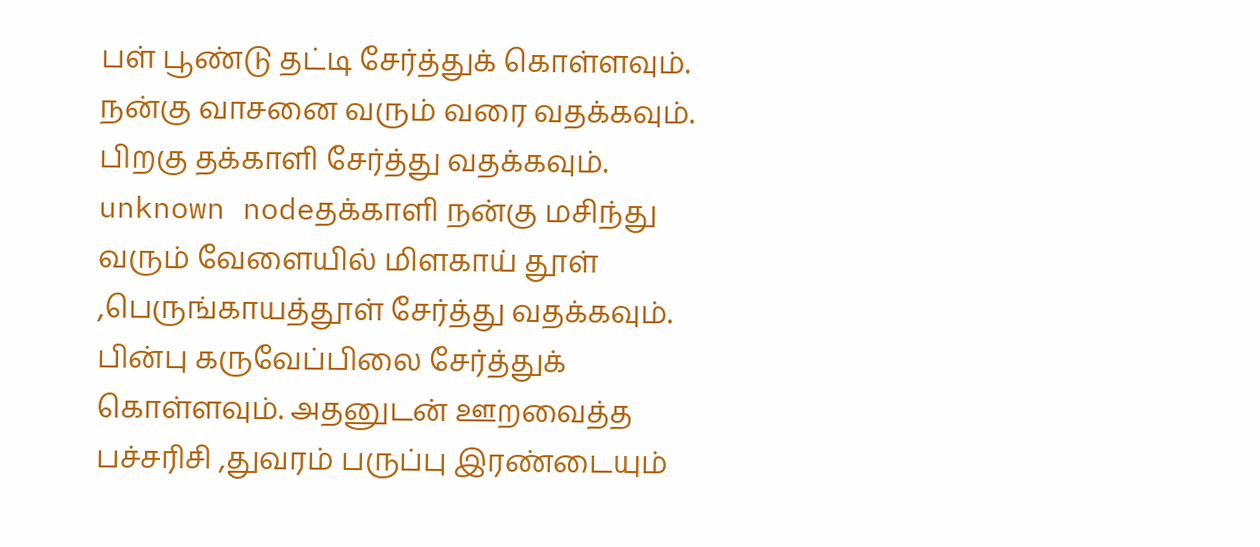பள் பூண்டு தட்டி சேர்த்துக் கொள்ளவும். நன்கு வாசனை வரும் வரை வதக்கவும். பிறகு தக்காளி சேர்த்து வதக்கவும்.
unknown nodeதக்காளி நன்கு மசிந்து வரும் வேளையில் மிளகாய் தூள் ,பெருங்காயத்தூள் சேர்த்து வதக்கவும். பின்பு கருவேப்பிலை சேர்த்துக் கொள்ளவும். அதனுடன் ஊறவைத்த பச்சரிசி ,துவரம் பருப்பு இரண்டையும்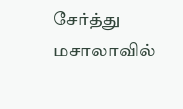சேர்த்து மசாலாவில்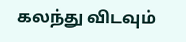கலந்து விடவும்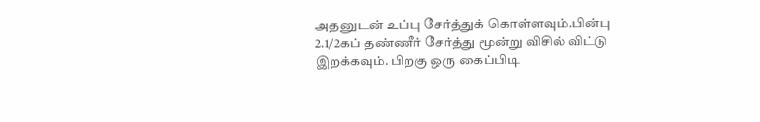அதனுடன் உப்பு சேர்த்துக் கொள்ளவும்.பின்பு 2.1/2கப் தண்ணீர் சேர்த்து மூன்று விசில் விட்டு இறக்கவும். பிறகு ஒரு கைப்பிடி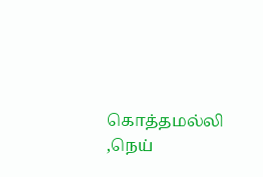கொத்தமல்லி ,நெய்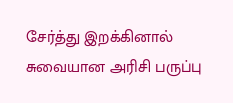சேர்த்து இறக்கினால் சுவையான அரிசி பருப்பு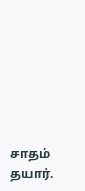சாதம் தயார்.